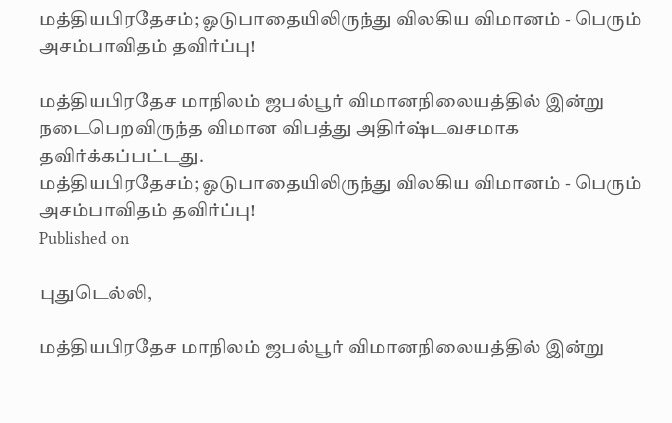மத்தியபிரதேசம்; ஓடுபாதையிலிருந்து விலகிய விமானம் - பெரும் அசம்பாவிதம் தவிர்ப்பு!

மத்தியபிரதேச மாநிலம் ஜபல்பூர் விமானநிலையத்தில் இன்று நடைபெறவிருந்த விமான விபத்து அதிர்ஷ்டவசமாக தவிர்க்கப்பட்டது.
மத்தியபிரதேசம்; ஓடுபாதையிலிருந்து விலகிய விமானம் - பெரும் அசம்பாவிதம் தவிர்ப்பு!
Published on

புதுடெல்லி,

மத்தியபிரதேச மாநிலம் ஜபல்பூர் விமானநிலையத்தில் இன்று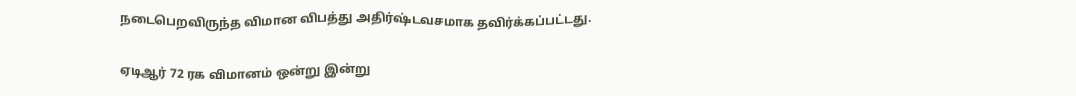நடைபெறவிருந்த விமான விபத்து அதிர்ஷ்டவசமாக தவிர்க்கப்பட்டது.

ஏடிஆர் 72 ரக விமானம் ஒன்று இன்று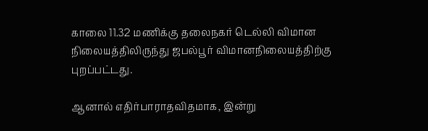காலை 11.32 மணிக்கு தலைநகர் டெல்லி விமான நிலையத்திலிருந்து ஜபல்பூர் விமானநிலையத்திற்கு புறப்பட்டது.

ஆனால் எதிர்பாராதவிதமாக, இன்று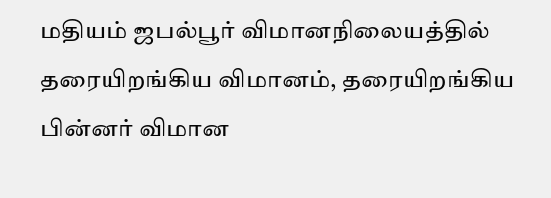மதியம் ஜபல்பூர் விமானநிலையத்தில் தரையிறங்கிய விமானம், தரையிறங்கிய பின்னர் விமான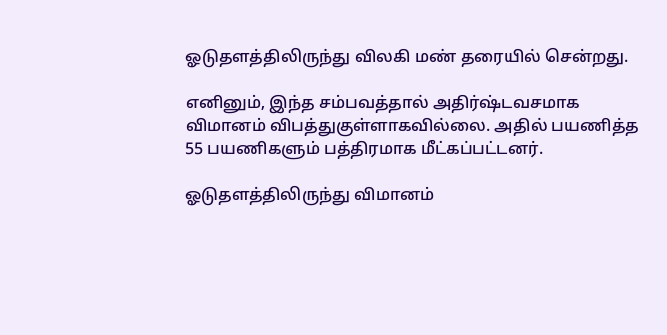ஓடுதளத்திலிருந்து விலகி மண் தரையில் சென்றது.

எனினும், இந்த சம்பவத்தால் அதிர்ஷ்டவசமாக விமானம் விபத்துகுள்ளாகவில்லை. அதில் பயணித்த 55 பயணிகளும் பத்திரமாக மீட்கப்பட்டனர்.

ஓடுதளத்திலிருந்து விமானம்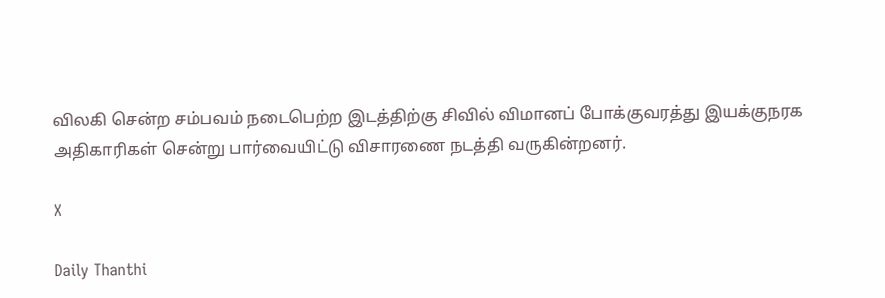விலகி சென்ற சம்பவம் நடைபெற்ற இடத்திற்கு சிவில் விமானப் போக்குவரத்து இயக்குநரக அதிகாரிகள் சென்று பார்வையிட்டு விசாரணை நடத்தி வருகின்றனர்.

X

Daily Thanthi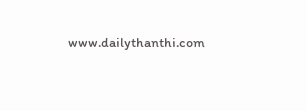www.dailythanthi.com